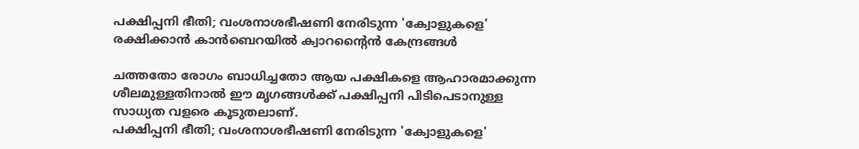പക്ഷിപ്പനി ഭീതി; വംശനാശഭീഷണി നേരിടുന്ന 'ക്വോളുകളെ' രക്ഷിക്കാൻ കാൻബെറയിൽ ക്വാറന്റൈൻ കേന്ദ്രങ്ങൾ

ചത്തതോ രോഗം ബാധിച്ചതോ ആയ പക്ഷികളെ ആഹാരമാക്കുന്ന ശീലമുള്ളതിനാൽ ഈ മൃഗങ്ങൾക്ക് പക്ഷിപ്പനി പിടിപെടാനുള്ള സാധ്യത വളരെ കൂടുതലാണ്.
പക്ഷിപ്പനി ഭീതി; വംശനാശഭീഷണി നേരിടുന്ന 'ക്വോളുകളെ'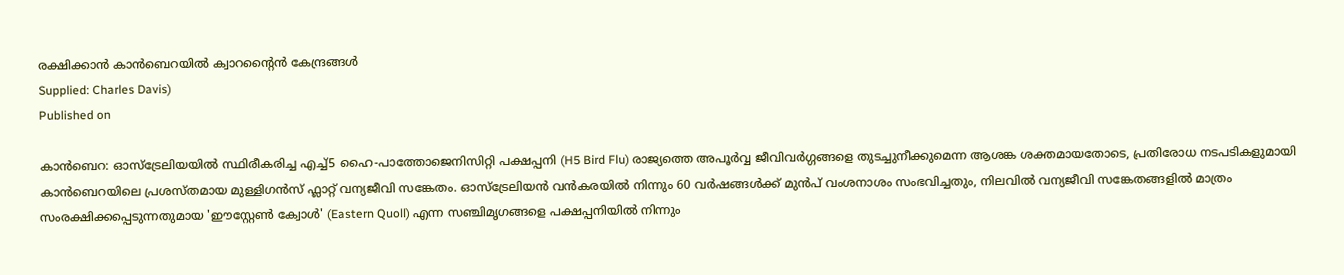രക്ഷിക്കാൻ കാൻബെറയിൽ ക്വാറന്റൈൻ കേന്ദ്രങ്ങൾ
Supplied: Charles Davis)
Published on

കാൻബെറ: ഓസ്‌ട്രേലിയയിൽ സ്ഥിരീകരിച്ച എച്ച്5 ഹൈ-പാത്തോജെനിസിറ്റി പക്ഷപ്പനി (H5 Bird Flu) രാജ്യത്തെ അപൂർവ്വ ജീവിവർഗ്ഗങ്ങളെ തുടച്ചുനീക്കുമെന്ന ആശങ്ക ശക്തമായതോടെ, പ്രതിരോധ നടപടികളുമായി കാൻബെറയിലെ പ്രശസ്തമായ മുള്ളിഗൻസ് ഫ്ലാറ്റ് വന്യജീവി സങ്കേതം. ഓസ്‌ട്രേലിയൻ വൻകരയിൽ നിന്നും 60 വർഷങ്ങൾക്ക് മുൻപ് വംശനാശം സംഭവിച്ചതും, നിലവിൽ വന്യജീവി സങ്കേതങ്ങളിൽ മാത്രം സംരക്ഷിക്കപ്പെടുന്നതുമായ 'ഈസ്റ്റേൺ ക്വോൾ' (Eastern Quoll) എന്ന സഞ്ചിമൃഗങ്ങളെ പക്ഷപ്പനിയിൽ നിന്നും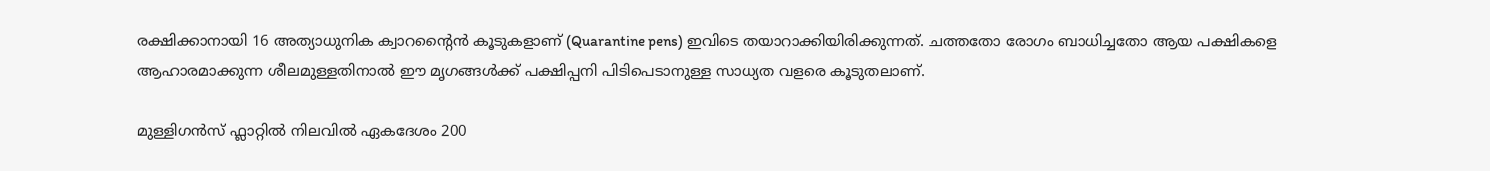രക്ഷിക്കാനായി 16 അത്യാധുനിക ക്വാറന്റൈൻ കൂടുകളാണ് (Quarantine pens) ഇവിടെ തയാറാക്കിയിരിക്കുന്നത്. ചത്തതോ രോഗം ബാധിച്ചതോ ആയ പക്ഷികളെ ആഹാരമാക്കുന്ന ശീലമുള്ളതിനാൽ ഈ മൃഗങ്ങൾക്ക് പക്ഷിപ്പനി പിടിപെടാനുള്ള സാധ്യത വളരെ കൂടുതലാണ്.

മുള്ളിഗൻസ് ഫ്ലാറ്റിൽ നിലവിൽ ഏകദേശം 200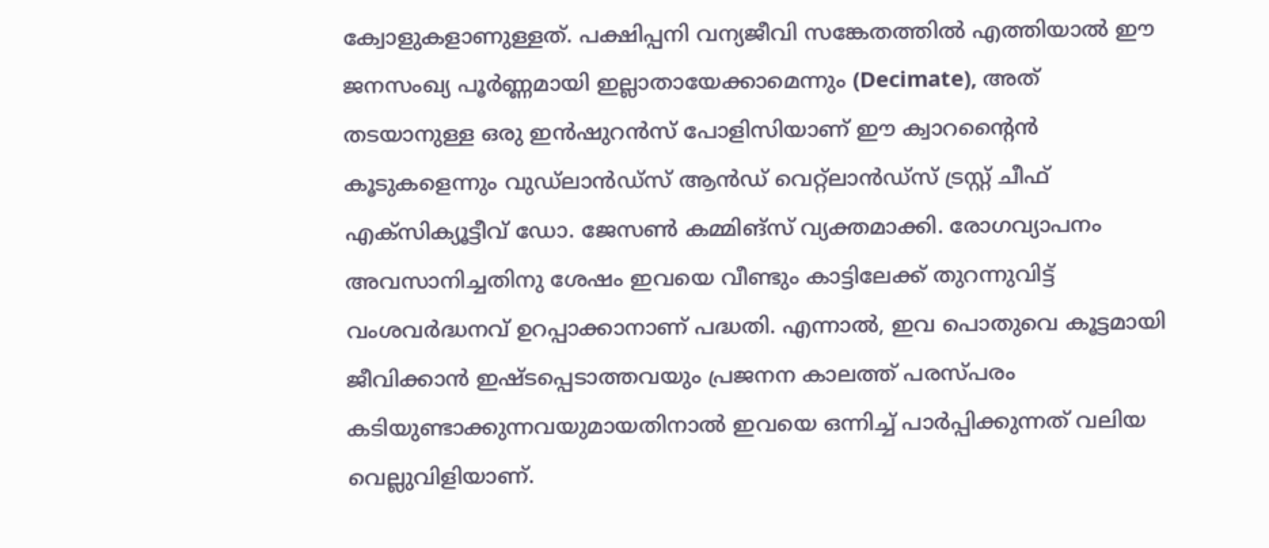ക്വോളുകളാണുള്ളത്. പക്ഷിപ്പനി വന്യജീവി സങ്കേതത്തിൽ എത്തിയാൽ ഈ ജനസംഖ്യ പൂർണ്ണമായി ഇല്ലാതായേക്കാമെന്നും (Decimate), അത് തടയാനുള്ള ഒരു ഇൻഷുറൻസ് പോളിസിയാണ് ഈ ക്വാറന്റൈൻ കൂടുകളെന്നും വുഡ്‌ലാൻഡ്‌സ് ആൻഡ് വെറ്റ്‌ലാൻഡ്‌സ് ട്രസ്റ്റ് ചീഫ് എക്‌സിക്യൂട്ടീവ് ഡോ. ജേസൺ കമ്മിങ്സ് വ്യക്തമാക്കി. രോഗവ്യാപനം അവസാനിച്ചതിനു ശേഷം ഇവയെ വീണ്ടും കാട്ടിലേക്ക് തുറന്നുവിട്ട് വംശവർദ്ധനവ് ഉറപ്പാക്കാനാണ് പദ്ധതി. എന്നാൽ, ഇവ പൊതുവെ കൂട്ടമായി ജീവിക്കാൻ ഇഷ്ടപ്പെടാത്തവയും പ്രജനന കാലത്ത് പരസ്പരം കടിയുണ്ടാക്കുന്നവയുമായതിനാൽ ഇവയെ ഒന്നിച്ച് പാർപ്പിക്കുന്നത് വലിയ വെല്ലുവിളിയാണ്.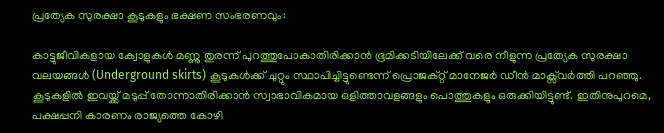പ്രത്യേക സുരക്ഷാ കൂടുകളും ഭക്ഷണ സംഭരണവും:

കാട്ടുജീവികളായ ക്വോളുകൾ മണ്ണു തുരന്ന് പുറത്തുപോകാതിരിക്കാൻ ഭൂമിക്കടിയിലേക്ക് വരെ നീളുന്ന പ്രത്യേക സുരക്ഷാ വലയങ്ങൾ (Underground skirts) കൂടുകൾക്ക് ചുറ്റും സ്ഥാപിച്ചിട്ടുണ്ടെന്ന് പ്രൊജക്റ്റ് മാനേജർ ഡീൻ മാക്സ്‌വർത്തി പറഞ്ഞു. കൂടുകളിൽ ഇവയ്ക്ക് മടുപ്പ് തോന്നാതിരിക്കാൻ സ്വാഭാവികമായ ഒളിത്താവളങ്ങളും പൊത്തുകളും ഒരുക്കിയിട്ടുണ്ട്. ഇതിനുപുറമെ, പക്ഷപ്പനി കാരണം രാജ്യത്തെ കോഴി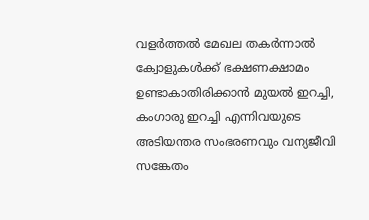വളർത്തൽ മേഖല തകർന്നാൽ ക്വോളുകൾക്ക് ഭക്ഷണക്ഷാമം ഉണ്ടാകാതിരിക്കാൻ മുയൽ ഇറച്ചി, കംഗാരു ഇറച്ചി എന്നിവയുടെ അടിയന്തര സംഭരണവും വന്യജീവി സങ്കേതം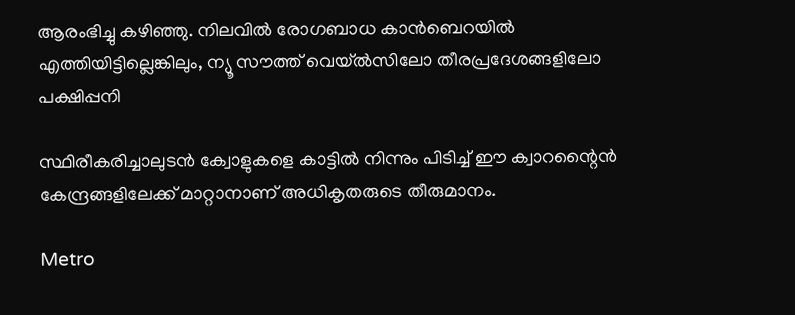ആരംഭിച്ചു കഴിഞ്ഞു. നിലവിൽ രോഗബാധ കാൻബെറയിൽ എത്തിയിട്ടില്ലെങ്കിലും, ന്യൂ സൗത്ത് വെയ്‌ൽസിലോ തീരപ്രദേശങ്ങളിലോ പക്ഷിപ്പനി

സ്ഥിരീകരിച്ചാലുടൻ ക്വോളുകളെ കാട്ടിൽ നിന്നും പിടിച്ച് ഈ ക്വാറന്റൈൻ കേന്ദ്രങ്ങളിലേക്ക് മാറ്റാനാണ് അധികൃതരുടെ തീരുമാനം.

Metro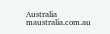Australia
maustralia.com.au